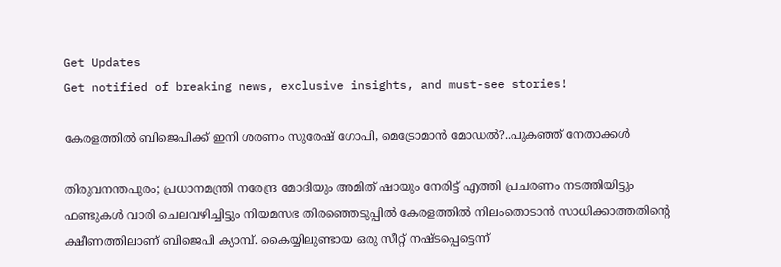Get Updates
Get notified of breaking news, exclusive insights, and must-see stories!

കേരളത്തിൽ ബിജെപിക്ക് ഇനി ശരണം സുരേഷ് ഗോപി, മെട്രോമാൻ മോഡൽ?..പുകഞ്ഞ് നേതാക്കൾ

തിരുവനന്തപുരം; പ്രധാനമന്ത്രി നരേന്ദ്ര മോദിയും അമിത് ഷായും നേരിട്ട് എത്തി പ്രചരണം നടത്തിയിട്ടും ഫണ്ടുകൾ വാരി ചെലവഴിച്ചിട്ടും നിയമസഭ തിരഞ്ഞെടുപ്പിൽ കേരളത്തിൽ നിലംതൊടാൻ സാധിക്കാത്തതിന്റെ ക്ഷീണത്തിലാണ് ബിജെപി ക്യാമ്പ്. കൈയ്യിലുണ്ടായ ഒരു സീറ്റ് നഷ്ടപ്പെട്ടെന്ന്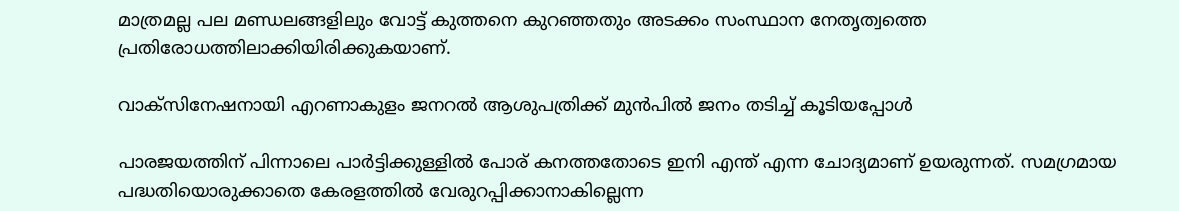മാത്രമല്ല പല മണ്ഡലങ്ങളിലും വോട്ട് കുത്തനെ കുറഞ്ഞതും അടക്കം സംസ്ഥാന നേതൃത്വത്തെ പ്രതിരോധത്തിലാക്കിയിരിക്കുകയാണ്.

വാക്സിനേഷനായി എറണാകുളം ജനറൽ ആശുപത്രിക്ക് മുൻപിൽ ജനം തടിച്ച് കൂടിയപ്പോൾ

പാരജയത്തിന് പിന്നാലെ പാർട്ടിക്കുള്ളിൽ പോര് കനത്തതോടെ ഇനി എന്ത് എന്ന ചോദ്യമാണ് ഉയരുന്നത്. സമഗ്രമായ പദ്ധതിയൊരുക്കാതെ കേരളത്തിൽ വേരുറപ്പിക്കാനാകില്ലെന്ന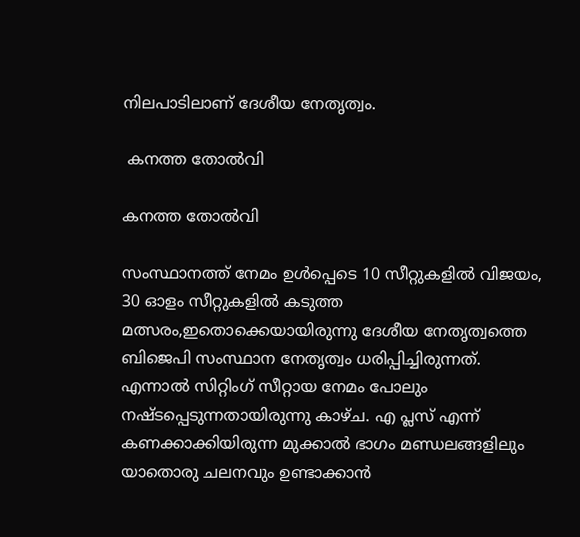നിലപാടിലാണ് ദേശീയ നേതൃത്വം.

 കനത്ത തോൽവി

കനത്ത തോൽവി

സംസ്ഥാനത്ത് നേമം ഉൾപ്പെടെ 10 സീറ്റുകളിൽ വിജയം, 30 ഓളം സീറ്റുകളിൽ കടുത്ത മത്സരം,ഇതൊക്കെയായിരുന്നു ദേശീയ നേതൃത്വത്തെ ബിജെപി സംസ്ഥാന നേതൃത്വം ധരിപ്പിച്ചിരുന്നത്. എന്നാൽ സിറ്റിംഗ് സീറ്റായ നേമം പോലും നഷ്ടപ്പെടുന്നതായിരുന്നു കാഴ്ച. എ പ്ലസ് എന്ന് കണക്കാക്കിയിരുന്ന മുക്കാൽ ഭാഗം മണ്ഡലങ്ങളിലും യാതൊരു ചലനവും ഉണ്ടാക്കാൻ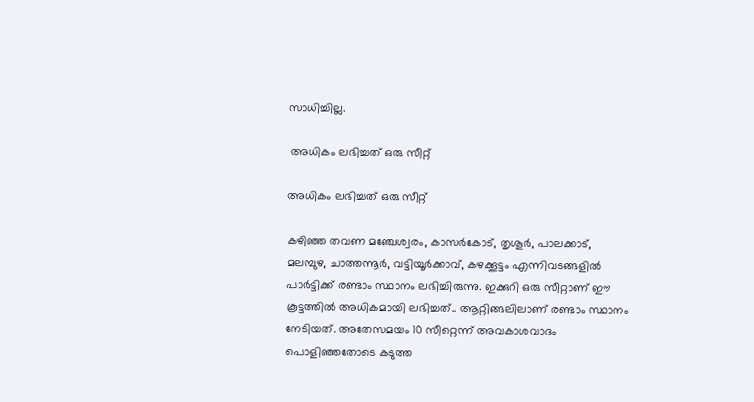സാധിച്ചില്ല.

 അധികം ലഭിച്ചത് ഒരു സീറ്റ്

അധികം ലഭിച്ചത് ഒരു സീറ്റ്

കഴിഞ്ഞ തവണ മഞ്ചേശ്വരം, കാസർകോട്, തൃശൂർ, പാലക്കാട്, മലമ്പുഴ, ചാത്തന്നൂർ, വട്ടിയൂർക്കാവ്, കഴക്കൂട്ടം എന്നിവടങ്ങളിൽ പാർട്ടിക്ക് രണ്ടാം സ്ഥാനം ലഭിച്ചിരുന്നു. ഇക്കുറി ഒരു സീറ്റാണ് ഈ കൂട്ടത്തിൽ അധികമായി ലഭിച്ചത്.. ആറ്റിങ്ങലിലാണ് രണ്ടാം സ്ഥാനം നേടിയത്. അതേസമയം 10 സീറ്റെന്ന് അവകാശവാദം പൊളിഞ്ഞതോടെ കടുത്ത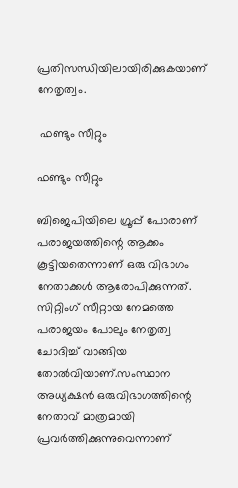പ്രതിസന്ധിയിലായിരിക്കുകയാണ് നേതൃത്വം.

 ഫണ്ടും സീറ്റും

ഫണ്ടും സീറ്റും

ബിജെപിയിലെ ഗ്രൂപ്പ് പോരാണ് പരാജയത്തിന്റെ ആക്കം കൂട്ടിയതെന്നാണ് ഒരു വിഭാഗം നേതാക്കൾ ആരോപിക്കുന്നത്. സിറ്റിംഗ് സീറ്റായ നേമത്തെ പരാജയം പോലും നേതൃത്വ ചോദിച്ച് വാങ്ങിയ തോൽവിയാണ്.സംസ്ഥാന അധ്യക്ഷൻ ഒരുവിഭാഗത്തിന്റെ നേതാവ് മാത്രമായി പ്രവർത്തിക്കുന്നുവെന്നാണ്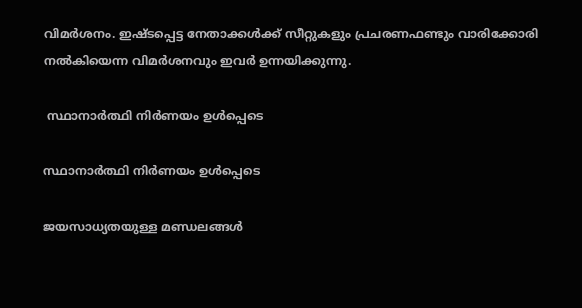വിമർശനം. ഇഷ്ടപ്പെട്ട നേതാക്കൾക്ക് സീറ്റുകളും പ്രചരണഫണ്ടും വാരിക്കോരി നൽകിയെന്ന വിമർശനവും ഇവർ ഉന്നയിക്കുന്നു.

 സ്ഥാനാർത്ഥി നിർണയം ഉൾപ്പെടെ

സ്ഥാനാർത്ഥി നിർണയം ഉൾപ്പെടെ

ജയസാധ്യതയുള്ള മണ്ഡലങ്ങൾ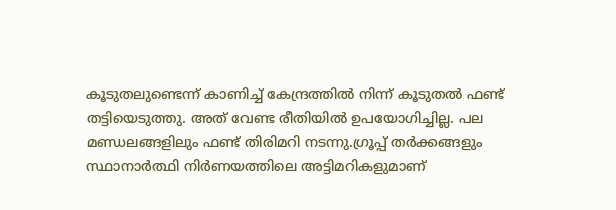കൂടുതലുണ്ടെന്ന് കാണിച്ച് കേന്ദ്രത്തിൽ നിന്ന് കൂടുതൽ ഫണ്ട് തട്ടിയെടുത്തു. അത് വേണ്ട രീതിയിൽ ഉപയോഗിച്ചില്ല. പല മണ്ഡലങ്ങളിലും ഫണ്ട് തിരിമറി നടന്നു.ഗ്രൂപ്പ് തർക്കങ്ങളും സ്ഥാനാർത്ഥി നിർണയത്തിലെ അട്ടിമറികളുമാണ്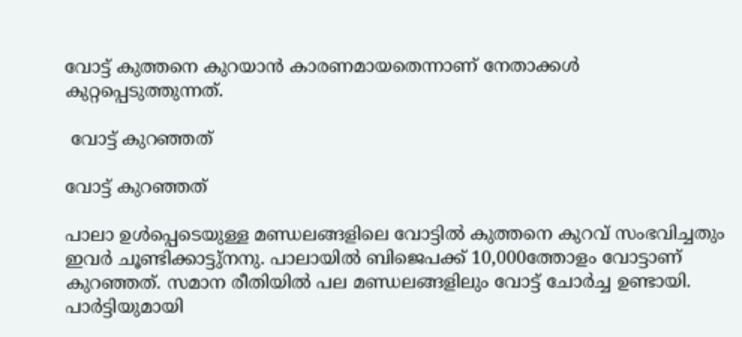വോട്ട് കുത്തനെ കുറയാൻ കാരണമായതെന്നാണ് നേതാക്കൾ കുറ്റപ്പെടുത്തുന്നത്.

 വോട്ട് കുറഞ്ഞത്

വോട്ട് കുറഞ്ഞത്

പാലാ ഉൾപ്പെടെയുള്ള മണ്ഡലങ്ങളിലെ വോട്ടിൽ കുത്തനെ കുറവ് സംഭവിച്ചതും ഇവർ ചൂണ്ടിക്കാട്ടു്നനു. പാലായിൽ ബിജെപക്ക് 10,000ത്തോളം വോട്ടാണ് കുറഞ്ഞത്. സമാന രീതിയിൽ പല മണ്ഡലങ്ങളിലും വോട്ട് ചോർച്ച ഉണ്ടായി. പാർട്ടിയുമായി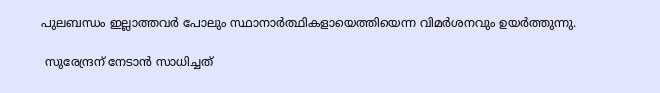പുലബന്ധം ഇല്ലാത്തവർ പോലും സ്ഥാനാർത്ഥികളായെത്തിയെന്ന വിമർശനവും ഉയർത്തുന്നു.

 സുരേന്ദ്രന് നേടാൻ സാധിച്ചത്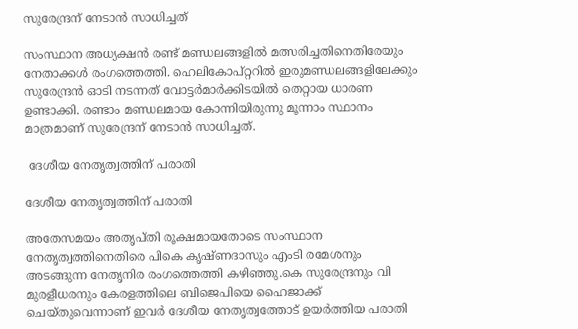സുരേന്ദ്രന് നേടാൻ സാധിച്ചത്

സംസ്ഥാന അധ്യക്ഷൻ രണ്ട് മണ്ഡലങ്ങളിൽ മത്സരിച്ചതിനെതിരേയും നേതാക്കൾ രംഗത്തെത്തി. ഹെലികോപ്റ്ററിൽ ഇരുമണ്ഡലങ്ങളിലേക്കും സുരേന്ദ്രൻ ഓടി നടന്നത് വോട്ടർമാർക്കിടയിൽ തെറ്റായ ധാരണ ഉണ്ടാക്കി. രണ്ടാം മണ്ഡലമായ കോന്നിയിരുന്നു മൂന്നാം സ്ഥാനം മാത്രമാണ് സുരേന്ദ്രന് നേടാൻ സാധിച്ചത്.

 ദേശീയ നേതൃത്വത്തിന് പരാതി

ദേശീയ നേതൃത്വത്തിന് പരാതി

അതേസമയം അതൃപ്തി രൂക്ഷമായതോടെ സംസ്ഥാന നേതൃത്വത്തിനെതിരെ പികെ കൃഷ്ണദാസും എംടി രമേശനും അടങ്ങുന്ന നേതൃനിര രംഗത്തെത്തി കഴിഞ്ഞു.കെ സുരേന്ദ്രനും വി മുരളീധരനും കേരളത്തിലെ ബിജെപിയെ ഹൈജാക്ക് ചെയ്തുവെന്നാണ് ഇവർ ദേശീയ നേതൃത്വത്തോട് ഉയർത്തിയ പരാതി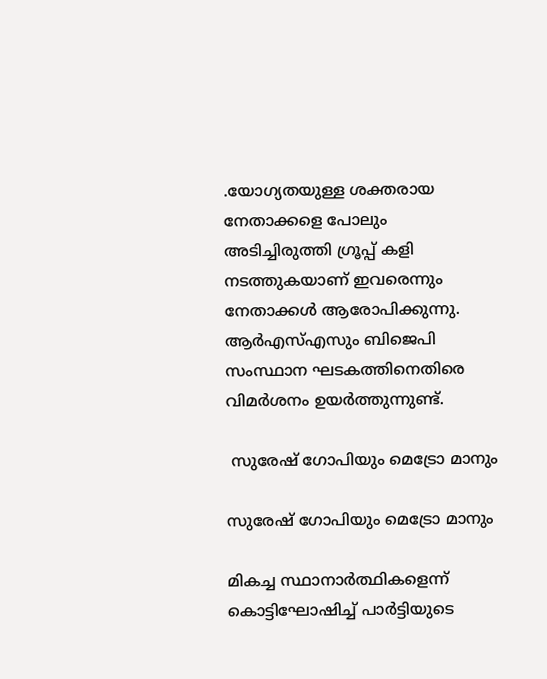.യോഗ്യതയുള്ള ശക്തരായ നേതാക്കളെ പോലും അടിച്ചിരുത്തി ഗ്രൂപ്പ് കളി നടത്തുകയാണ് ഇവരെന്നും നേതാക്കൾ ആരോപിക്കുന്നു. ആർഎസ്എസും ബിജെപി സംസ്ഥാന ഘടകത്തിനെതിരെ വിമർശനം ഉയർത്തുന്നുണ്ട്.

 സുരേഷ് ഗോപിയും മെട്രോ മാനും

സുരേഷ് ഗോപിയും മെട്രോ മാനും

മികച്ച സ്ഥാനാർത്ഥികളെന്ന് കൊട്ടിഘോഷിച്ച് പാർട്ടിയുടെ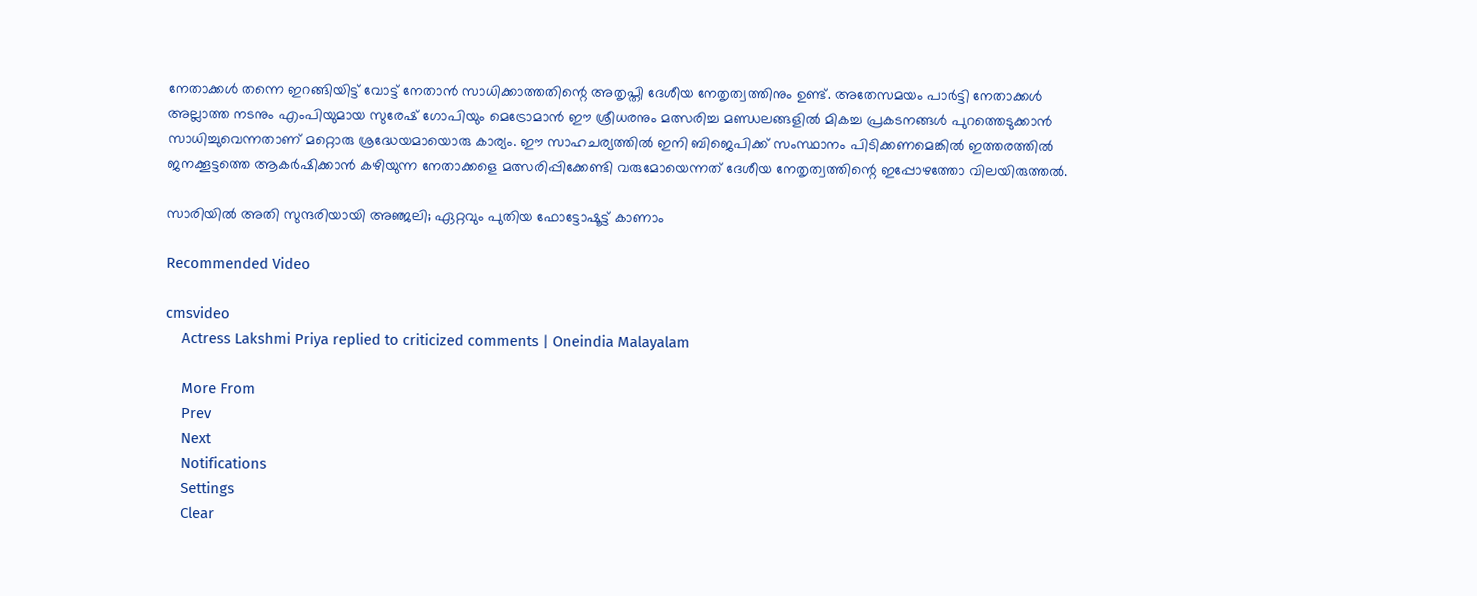നേതാക്കൾ തന്നെ ഇറങ്ങിയിട്ട് വോട്ട് നേതാൻ സാധിക്കാത്തതിന്റെ അതൃപ്തി ദേശീയ നേതൃത്വത്തിനും ഉണ്ട്. അതേസമയം പാർട്ടി നേതാക്കൾ അല്ലാത്ത നടനും എംപിയുമായ സുരേഷ് ഗോപിയും മെട്രോമാൻ ഈ ശ്രീധരനും മത്സരിച്ച മണ്ഡലങ്ങളിൽ മികച്ച പ്രകടനങ്ങൾ പുറത്തെടുക്കാൻ സാധിച്ചുവെന്നതാണ് മറ്റൊരു ശ്രദ്ധേയമായൊരു കാര്യം. ഈ സാഹചര്യത്തിൽ ഇനി ബിജെപിക്ക് സംസ്ഥാനം പിടിക്കണമെങ്കിൽ ഇത്തരത്തിൽ ജനക്കൂട്ടത്തെ ആകർഷിക്കാൻ കഴിയുന്ന നേതാക്കളെ മത്സരിപ്പിക്കേണ്ടി വരുമോയെന്നത് ദേശീയ നേതൃത്വത്തിന്റെ ഇപ്പോഴത്തോ വിലയിരുത്തൽ.

സാരിയില്‍ അതി സുന്ദരിയായി അഞ്ജലി; ഏറ്റവും പുതിയ ഫോട്ടോഷൂട്ട് കാണാം

Recommended Video

cmsvideo
    Actress Lakshmi Priya replied to criticized comments | Oneindia Malayalam

    More From
    Prev
    Next
    Notifications
    Settings
    Clear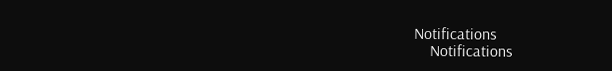Notifications
    Notifications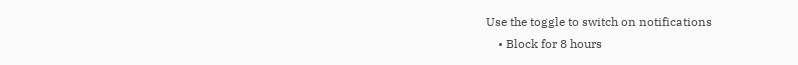Use the toggle to switch on notifications
    • Block for 8 hours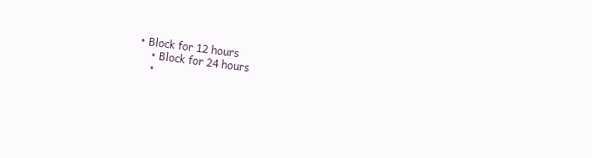• Block for 12 hours
    • Block for 24 hours
    •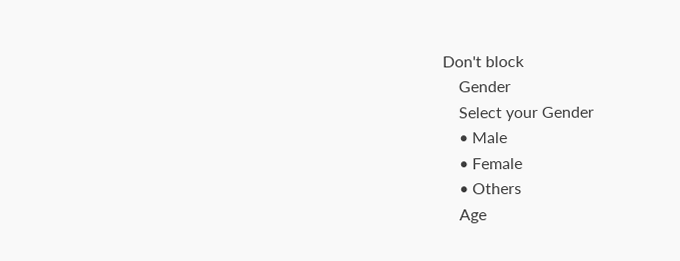Don't block
    Gender
    Select your Gender
    • Male
    • Female
    • Others
    Age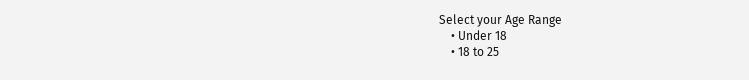Select your Age Range
    • Under 18
    • 18 to 25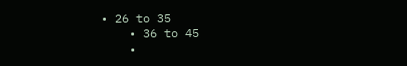• 26 to 35
    • 36 to 45
    •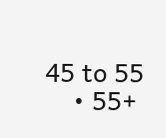45 to 55
    • 55+